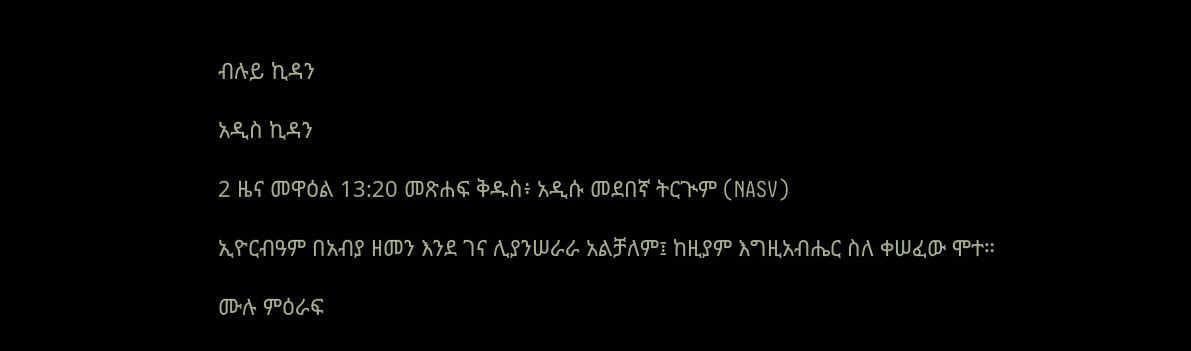ብሉይ ኪዳን

አዲስ ኪዳን

2 ዜና መዋዕል 13:20 መጽሐፍ ቅዱስ፥ አዲሱ መደበኛ ትርጒም (NASV)

ኢዮርብዓም በአብያ ዘመን እንደ ገና ሊያንሠራራ አልቻለም፤ ከዚያም እግዚአብሔር ስለ ቀሠፈው ሞተ።

ሙሉ ምዕራፍ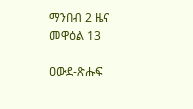ማንበብ 2 ዜና መዋዕል 13

ዐውደ-ጽሑፍ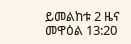ይመልከቱ 2 ዜና መዋዕል 13:20